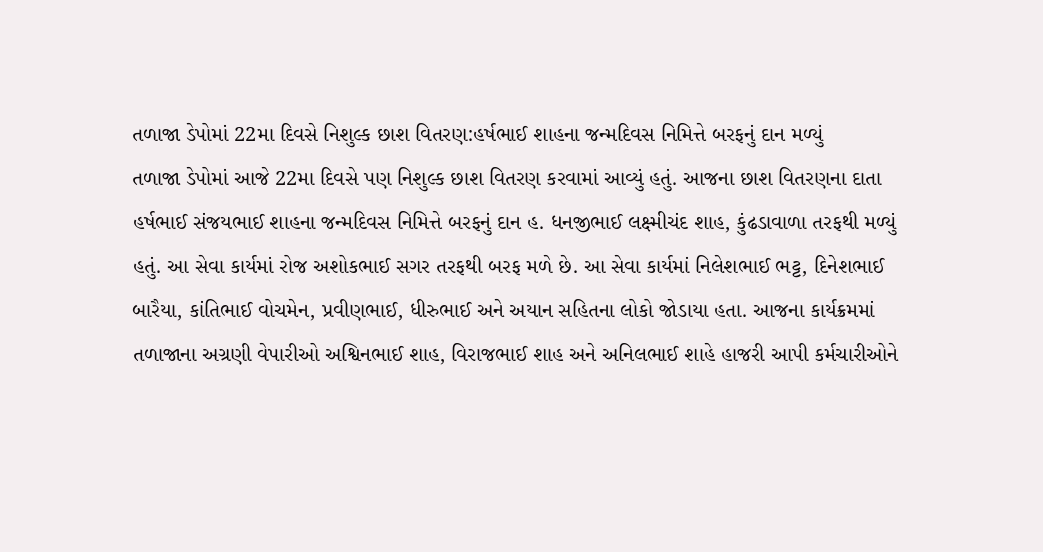તળાજા ડેપોમાં 22મા દિવસે નિશુલ્ક છાશ વિતરણ:હર્ષભાઈ શાહના જન્મદિવસ નિમિત્તે બરફનું દાન મળ્યું
તળાજા ડેપોમાં આજે 22મા દિવસે પણ નિશુલ્ક છાશ વિતરણ કરવામાં આવ્યું હતું. આજના છાશ વિતરણના દાતા હર્ષભાઈ સંજયભાઈ શાહના જન્મદિવસ નિમિત્તે બરફનું દાન હ. ધનજીભાઈ લક્ષ્મીચંદ શાહ, કુંઢડાવાળા તરફથી મળ્યું હતું. આ સેવા કાર્યમાં રોજ અશોકભાઈ સગર તરફથી બરફ મળે છે. આ સેવા કાર્યમાં નિલેશભાઈ ભટ્ટ, દિનેશભાઈ બારૈયા, કાંતિભાઈ વોચમેન, પ્રવીણભાઈ, ધીરુભાઈ અને અયાન સહિતના લોકો જોડાયા હતા. આજના કાર્યક્રમમાં તળાજાના અગ્રણી વેપારીઓ અશ્વિનભાઈ શાહ, વિરાજભાઈ શાહ અને અનિલભાઈ શાહે હાજરી આપી કર્મચારીઓને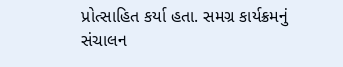પ્રોત્સાહિત કર્યા હતા. સમગ્ર કાર્યક્રમનું સંચાલન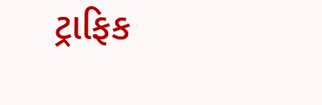ટ્રાફિક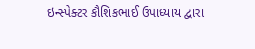ઇન્સ્પેક્ટર કૌશિકભાઈ ઉપાધ્યાય દ્વારા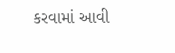કરવામાં આવી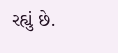રહ્યું છે.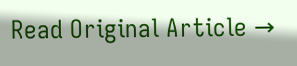Read Original Article →